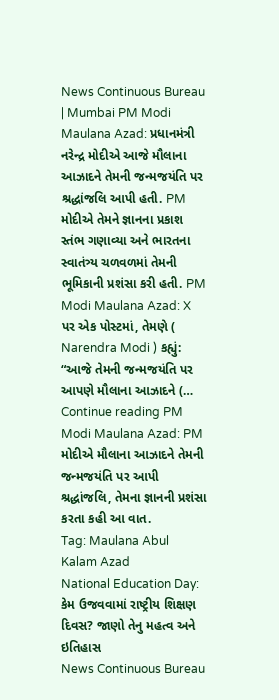News Continuous Bureau | Mumbai PM Modi Maulana Azad: પ્રધાનમંત્રી નરેન્દ્ર મોદીએ આજે મૌલાના આઝાદને તેમની જન્મજયંતિ પર શ્રદ્ધાંજલિ આપી હતી. PM મોદીએ તેમને જ્ઞાનના પ્રકાશ સ્તંભ ગણાવ્યા અને ભારતના સ્વાતંત્ર્ય ચળવળમાં તેમની ભૂમિકાની પ્રશંસા કરી હતી. PM Modi Maulana Azad: X પર એક પોસ્ટમાં, તેમણે ( Narendra Modi ) કહ્યું: “આજે તેમની જન્મજયંતિ પર આપણે મૌલાના આઝાદને (… Continue reading PM Modi Maulana Azad: PM મોદીએ મૌલાના આઝાદને તેમની જન્મજયંતિ પર આપી શ્રદ્ધાંજલિ, તેમના જ્ઞાનની પ્રશંસા કરતા કહી આ વાત.
Tag: Maulana Abul Kalam Azad
National Education Day: કેમ ઉજવવામાં રાષ્ટ્રીય શિક્ષણ દિવસ? જાણો તેનુ મહત્વ અને ઇતિહાસ
News Continuous Bureau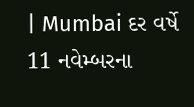| Mumbai દર વર્ષે 11 નવેમ્બરના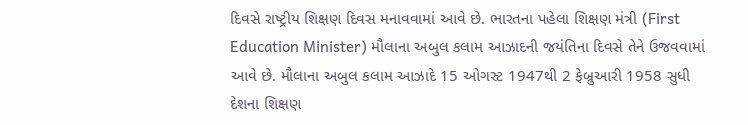દિવસે રાષ્ટ્રીય શિક્ષણ દિવસ મનાવવામાં આવે છે. ભારતના પહેલા શિક્ષણ મંત્રી (First Education Minister) મૌલાના અબુલ કલામ આઝાદની જયંતિના દિવસે તેને ઉજવવામાં આવે છે. મૌલાના અબુલ કલામ આઝાદે 15 ઓગસ્ટ 1947થી 2 ફેબ્રુઆરી 1958 સુધી દેશના શિક્ષણ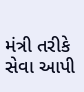મંત્રી તરીકે સેવા આપી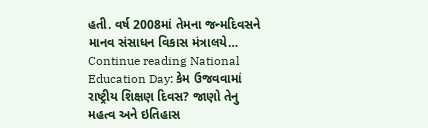હતી. વર્ષ 2008માં તેમના જન્મદિવસને માનવ સંસાધન વિકાસ મંત્રાલયે… Continue reading National Education Day: કેમ ઉજવવામાં રાષ્ટ્રીય શિક્ષણ દિવસ? જાણો તેનુ મહત્વ અને ઇતિહાસ